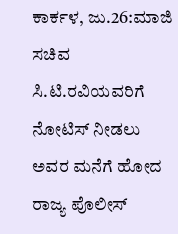ಕಾರ್ಕಳ, ಜು.26:ಮಾಜಿ ಸಚಿವ ಸಿ.ಟಿ.ರವಿಯವರಿಗೆ ನೋಟಿಸ್ ನೀಡಲು ಅವರ ಮನೆಗೆ ಹೋದ ರಾಜ್ಯ ಪೊಲೀಸ್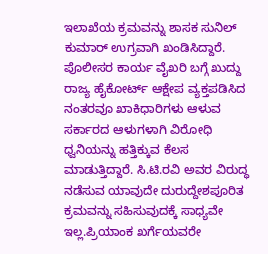ಇಲಾಖೆಯ ಕ್ರಮವನ್ನು ಶಾಸಕ ಸುನಿಲ್ ಕುಮಾರ್ ಉಗ್ರವಾಗಿ ಖಂಡಿಸಿದ್ದಾರೆ.
ಪೊಲೀಸರ ಕಾರ್ಯ ವೈಖರಿ ಬಗ್ಗೆ ಖುದ್ದು ರಾಜ್ಯ ಹೈಕೋರ್ಟ್ ಆಕ್ಷೇಪ ವ್ಯಕ್ತಪಡಿಸಿದ ನಂತರವೂ ಖಾಕಿಧಾರಿಗಳು ಆಳುವ ಸರ್ಕಾರದ ಆಳುಗಳಾಗಿ ವಿರೋಧಿ ಧ್ವನಿಯನ್ನು ಹತ್ತಿಕ್ಕುವ ಕೆಲಸ ಮಾಡುತ್ತಿದ್ದಾರೆ. ಸಿ.ಟಿ.ರವಿ ಅವರ ವಿರುದ್ಧ ನಡೆಸುವ ಯಾವುದೇ ದುರುದ್ದೇಶಪೂರಿತ ಕ್ರಮವನ್ನು ಸಹಿಸುವುದಕ್ಕೆ ಸಾಧ್ಯವೇ ಇಲ್ಲ.ಪ್ರಿಯಾಂಕ ಖರ್ಗೆಯವರೇ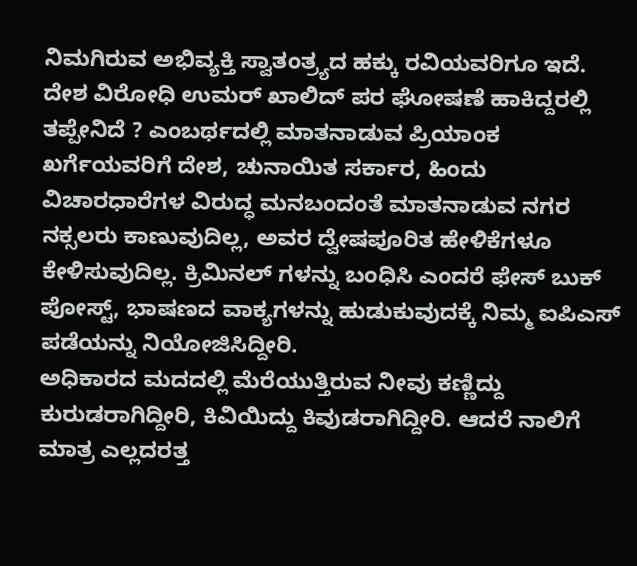ನಿಮಗಿರುವ ಅಭಿವ್ಯಕ್ತಿ ಸ್ವಾತಂತ್ರ್ಯದ ಹಕ್ಕು ರವಿಯವರಿಗೂ ಇದೆ.
ದೇಶ ವಿರೋಧಿ ಉಮರ್ ಖಾಲಿದ್ ಪರ ಘೋಷಣೆ ಹಾಕಿದ್ದರಲ್ಲಿ ತಪ್ಪೇನಿದೆ ? ಎಂಬರ್ಥದಲ್ಲಿ ಮಾತನಾಡುವ ಪ್ರಿಯಾಂಕ ಖರ್ಗೆಯವರಿಗೆ ದೇಶ, ಚುನಾಯಿತ ಸರ್ಕಾರ, ಹಿಂದು ವಿಚಾರಧಾರೆಗಳ ವಿರುದ್ಧ ಮನಬಂದಂತೆ ಮಾತನಾಡುವ ನಗರ ನಕ್ಸಲರು ಕಾಣುವುದಿಲ್ಲ, ಅವರ ದ್ವೇಷಪೂರಿತ ಹೇಳಿಕೆಗಳೂ ಕೇಳಿಸುವುದಿಲ್ಲ. ಕ್ರಿಮಿನಲ್ ಗಳನ್ನು ಬಂಧಿಸಿ ಎಂದರೆ ಫೇಸ್ ಬುಕ್ ಪೋಸ್ಟ್, ಭಾಷಣದ ವಾಕ್ಯಗಳನ್ನು ಹುಡುಕುವುದಕ್ಕೆ ನಿಮ್ಮ ಐಪಿಎಸ್ ಪಡೆಯನ್ನು ನಿಯೋಜಿಸಿದ್ದೀರಿ.
ಅಧಿಕಾರದ ಮದದಲ್ಲಿ ಮೆರೆಯುತ್ತಿರುವ ನೀವು ಕಣ್ಣಿದ್ದು ಕುರುಡರಾಗಿದ್ದೀರಿ, ಕಿವಿಯಿದ್ದು ಕಿವುಡರಾಗಿದ್ದೀರಿ. ಆದರೆ ನಾಲಿಗೆ ಮಾತ್ರ ಎಲ್ಲದರತ್ತ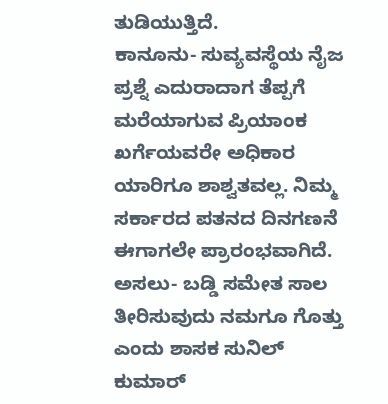ತುಡಿಯುತ್ತಿದೆ.
ಕಾನೂನು- ಸುವ್ಯವಸ್ಥೆಯ ನೈಜ ಪ್ರಶ್ನೆ ಎದುರಾದಾಗ ತೆಪ್ಪಗೆ ಮರೆಯಾಗುವ ಪ್ರಿಯಾಂಕ ಖರ್ಗೆಯವರೇ ಅಧಿಕಾರ ಯಾರಿಗೂ ಶಾಶ್ವತವಲ್ಲ. ನಿಮ್ಮ ಸರ್ಕಾರದ ಪತನದ ದಿನಗಣನೆ ಈಗಾಗಲೇ ಪ್ರಾರಂಭವಾಗಿದೆ. ಅಸಲು- ಬಡ್ಡಿ ಸಮೇತ ಸಾಲ ತೀರಿಸುವುದು ನಮಗೂ ಗೊತ್ತು ಎಂದು ಶಾಸಕ ಸುನಿಲ್ ಕುಮಾರ್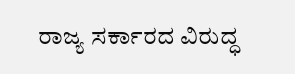ರಾಜ್ಯ ಸರ್ಕಾರದ ವಿರುದ್ಧ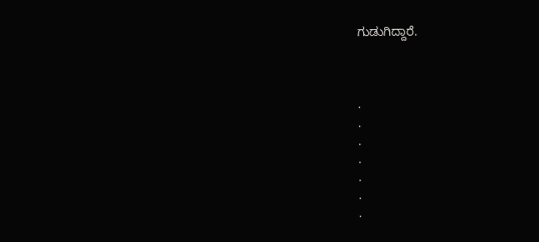ಗುಡುಗಿದ್ದಾರೆ.



.
.
.
.
.
.
.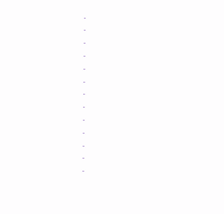.
.
.
.
.
.
.
.
.
.
.
.
.